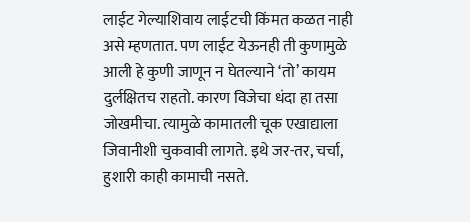लाईट गेल्याशिवाय लाईटची किंमत कळत नाही असे म्हणतात. पण लाईट येऊनही ती कुणामुळे आली हे कुणी जाणून न घेतल्याने ‘तो’ कायम दुर्लक्षितच राहतो. कारण विजेचा धंदा हा तसा जोखमीचा. त्यामुळे कामातली चूक एखाद्याला जिवानीशी चुकवावी लागते. इथे जर-तर, चर्चा, हुशारी काही कामाची नसते.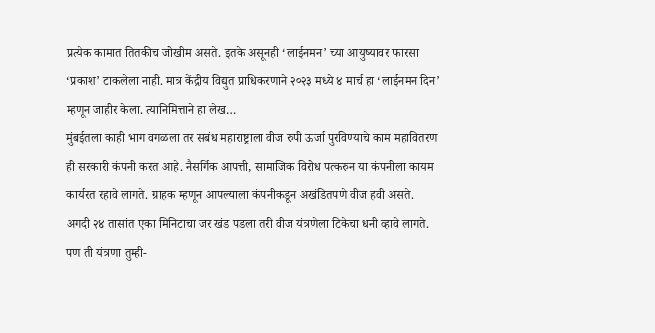प्रत्येक कामात तितकीच जोखीम असते. इतके असूनही ‘लाईनमन’ च्या आयुष्यावर फारसा ‘प्रकाश’ टाकलेला नाही. मात्र केंद्रीय विद्युत प्राधिकरणाने २०२३ मध्ये ४ मार्च हा ‘लाईनमन दिन’ म्हणून जाहीर केला. त्यानिमित्ताने हा लेख…
मुंबईतला काही भाग वगळला तर सबंध महाराष्ट्राला वीज रुपी ऊर्जा पुरविण्याचे काम महावितरण ही सरकारी कंपनी करत आहे. नैसर्गिक आपत्ती, सामाजिक विरोध पत्करुन या कंपनीला कायम कार्यरत रहावे लागते. ग्राहक म्हणून आपल्याला कंपनीकडून अखंडितपणे वीज हवी असते. अगदी २४ तासांत एका मिनिटाचा जर खंड पडला तरी वीज यंत्रणेला टिकेचा धनी व्हावे लागते. पण ती यंत्रणा तुम्ही-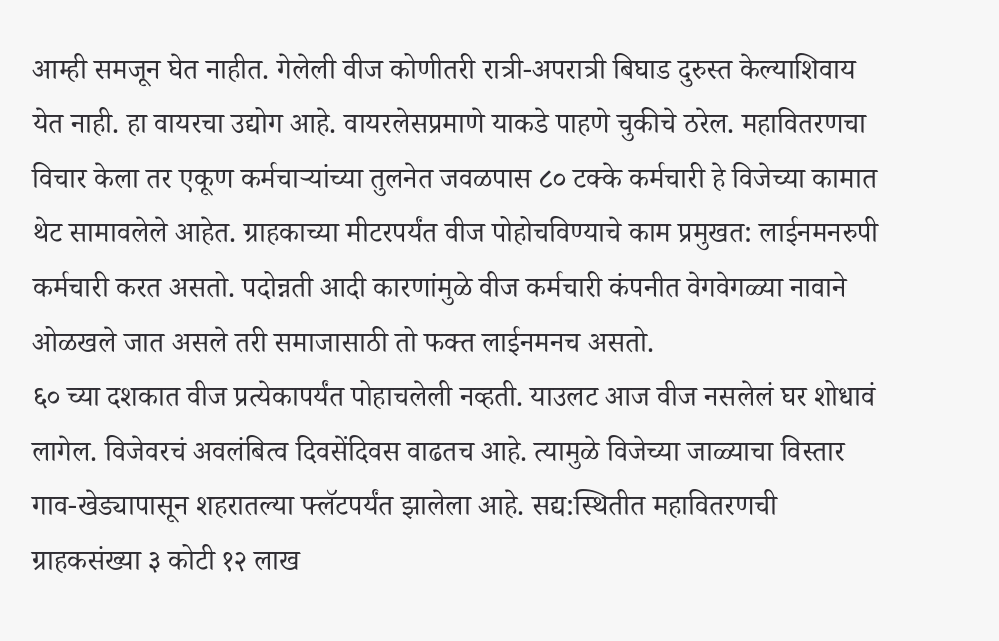आम्ही समजून घेत नाहीत. गेलेली वीज कोणीतरी रात्री-अपरात्री बिघाड दुरुस्त केल्याशिवाय येत नाही. हा वायरचा उद्योग आहे. वायरलेसप्रमाणे याकडे पाहणे चुकीचे ठरेल. महावितरणचा विचार केला तर एकूण कर्मचाऱ्यांच्या तुलनेत जवळपास ८० टक्के कर्मचारी हे विजेच्या कामात थेट सामावलेले आहेत. ग्राहकाच्या मीटरपर्यंत वीज पोहोचविण्याचे काम प्रमुखत: लाईनमनरुपी कर्मचारी करत असतो. पदोन्नती आदी कारणांमुळे वीज कर्मचारी कंपनीत वेगवेगळ्या नावाने ओळखले जात असले तरी समाजासाठी तो फक्त लाईनमनच असतो.
६० च्या दशकात वीज प्रत्येकापर्यंत पोहाचलेली नव्हती. याउलट आज वीज नसलेलं घर शोधावं लागेल. विजेवरचं अवलंबित्व दिवसेंदिवस वाढतच आहे. त्यामुळे विजेच्या जाळ्याचा विस्तार गाव-खेड्यापासून शहरातल्या फ्लॅटपर्यंत झालेला आहे. सद्य:स्थितीत महावितरणची ग्राहकसंख्या ३ कोटी १२ लाख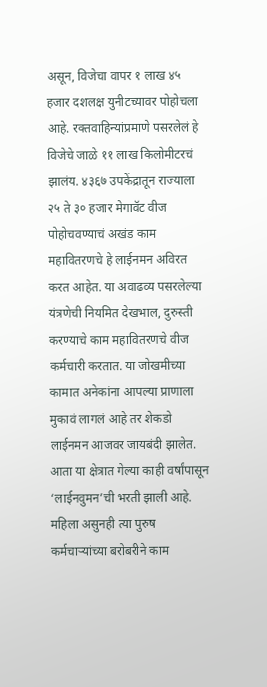असून, विजेचा वापर १ लाख ४५ हजार दशलक्ष युनीटच्यावर पोहोचला आहे. रक्तवाहिन्यांप्रमाणे पसरलेलं हे विजेचे जाळे ११ लाख किलोमीटरचं झालंय. ४३६७ उपकेंद्रातून राज्याला २५ ते ३० हजार मेगावॅट वीज पोहोचवण्याचं अखंड काम महावितरणचे हे लाईनमन अविरत करत आहेत. या अवाढव्य पसरलेल्या यंत्रणेची नियमित देखभाल, दुरुस्ती करण्याचे काम महावितरणचे वीज कर्मचारी करतात. या जोखमीच्या कामात अनेकांना आपल्या प्राणाला मुकावं लागलं आहे तर शेकडो लाईनमन आजवर जायबंदी झालेत. आता या क्षेत्रात गेल्या काही वर्षांपासून ‘लाईनवुमन’ची भरती झाली आहे. महिला असुनही त्या पुरुष कर्मचाऱ्यांच्या बरोबरीने काम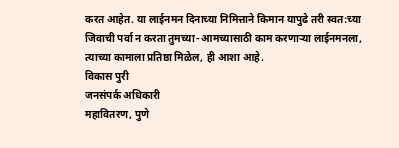करत आहेत. या लाईनमन दिनाच्या निमित्ताने किमान यापुढे तरी स्वत:च्या जिवाची पर्वा न करता तुमच्या-आमच्यासाठी काम करणाऱ्या लाईनमनला, त्याच्या कामाला प्रतिष्ठा मिळेल, ही आशा आहे.
विकास पुरी
जनसंपर्क अधिकारी
महावितरण, पुणे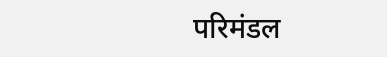परिमंडल